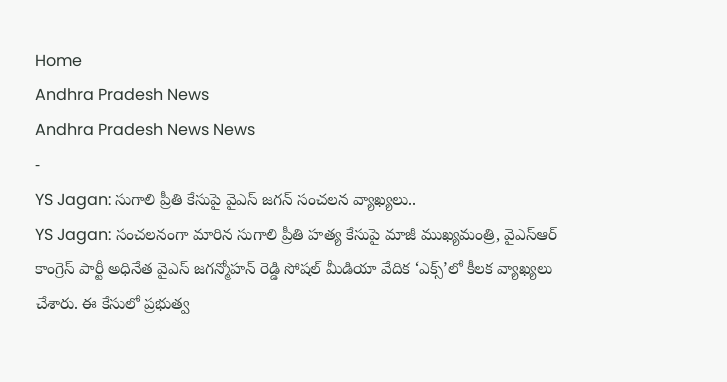Home
Andhra Pradesh News
Andhra Pradesh News News
-
YS Jagan: సుగాలి ప్రీతి కేసుపై వైఎస్ జగన్ సంచలన వ్యాఖ్యలు..
YS Jagan: సంచలనంగా మారిన సుగాలి ప్రీతి హత్య కేసుపై మాజీ ముఖ్యమంత్రి, వైఎస్ఆర్ కాంగ్రెస్ పార్టీ అధినేత వైఎస్ జగన్మోహన్ రెడ్డి సోషల్ మీడియా వేదిక ‘ఎక్స్’లో కీలక వ్యాఖ్యలు చేశారు. ఈ కేసులో ప్రభుత్వ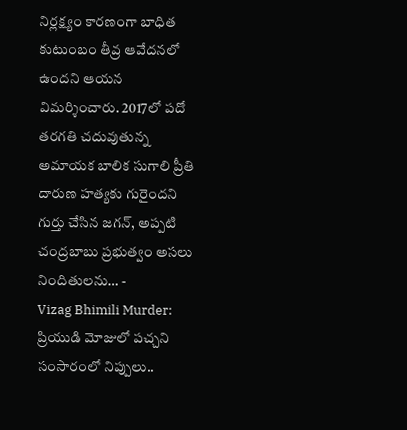నిర్లక్ష్యం కారణంగా బాధిత కుటుంబం తీవ్ర ఆవేదనలో ఉందని ఆయన విమర్శించారు. 2017లో పదో తరగతి చదువుతున్న అమాయక బాలిక సుగాలి ప్రీతి దారుణ హత్యకు గురైందని గుర్తు చేసిన జగన్, అప్పటి చంద్రబాబు ప్రభుత్వం అసలు నిందితులను… -
Vizag Bhimili Murder: ప్రియుడి మోజులో పచ్చని సంసారంలో నిప్పులు..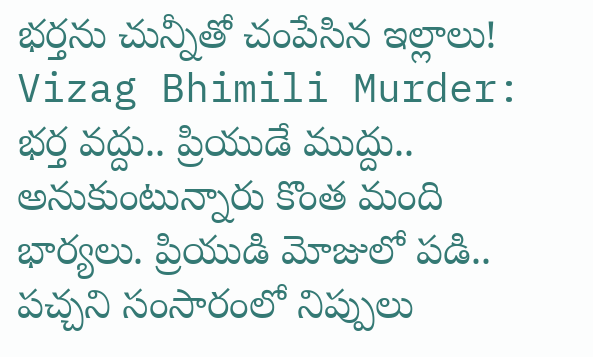భర్తను చున్నీతో చంపేసిన ఇల్లాలు!
Vizag Bhimili Murder: భర్త వద్దు.. ప్రియుడే ముద్దు.. అనుకుంటున్నారు కొంత మంది భార్యలు. ప్రియుడి మోజులో పడి.. పచ్చని సంసారంలో నిప్పులు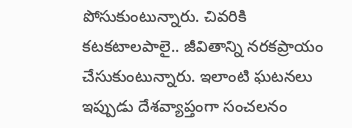పోసుకుంటున్నారు. చివరికి కటకటాలపాలై.. జీవితాన్ని నరకప్రాయం చేసుకుంటున్నారు. ఇలాంటి ఘటనలు ఇప్పుడు దేశవ్యాప్తంగా సంచలనం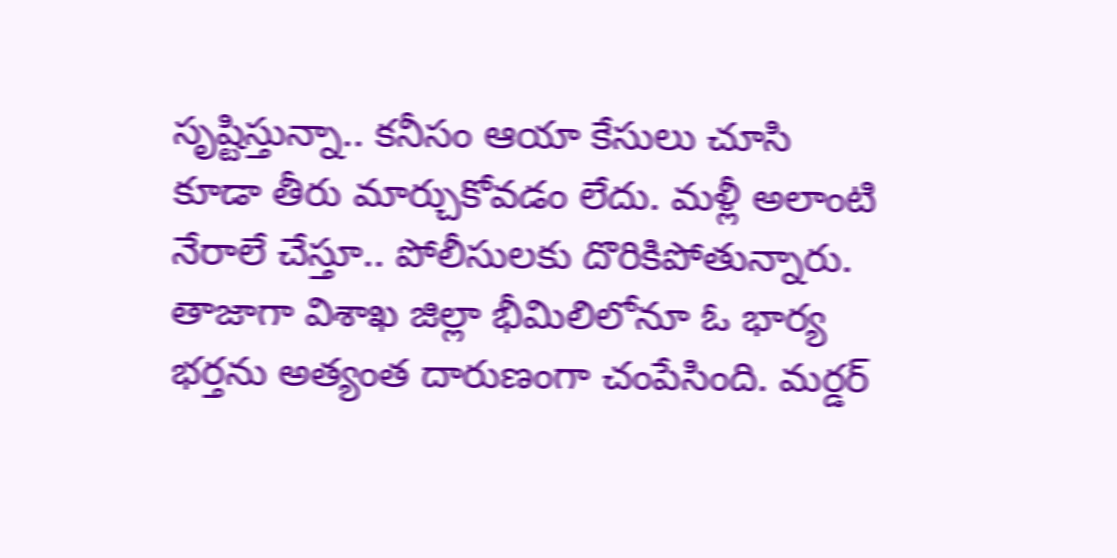సృష్టిస్తున్నా.. కనీసం ఆయా కేసులు చూసి కూడా తీరు మార్చుకోవడం లేదు. మళ్లీ అలాంటి నేరాలే చేస్తూ.. పోలీసులకు దొరికిపోతున్నారు. తాజాగా విశాఖ జిల్లా భీమిలిలోనూ ఓ భార్య భర్తను అత్యంత దారుణంగా చంపేసింది. మర్డర్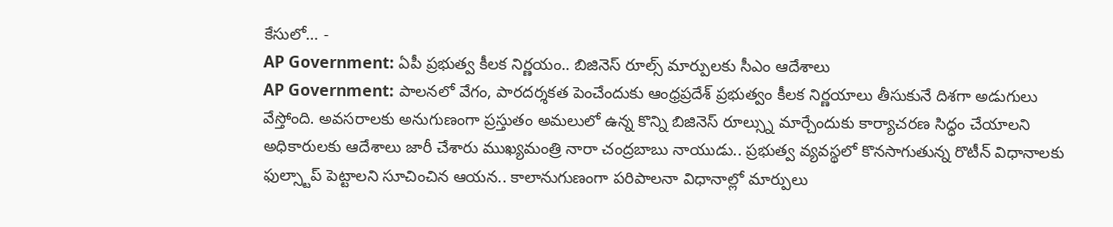కేసులో… -
AP Government: ఏపీ ప్రభుత్వ కీలక నిర్ణయం.. బిజినెస్ రూల్స్ మార్పులకు సీఎం ఆదేశాలు
AP Government: పాలనలో వేగం, పారదర్శకత పెంచేందుకు ఆంధ్రప్రదేశ్ ప్రభుత్వం కీలక నిర్ణయాలు తీసుకునే దిశగా అడుగులు వేస్తోంది. అవసరాలకు అనుగుణంగా ప్రస్తుతం అమలులో ఉన్న కొన్ని బిజినెస్ రూల్స్ను మార్చేందుకు కార్యాచరణ సిద్ధం చేయాలని అధికారులకు ఆదేశాలు జారీ చేశారు ముఖ్యమంత్రి నారా చంద్రబాబు నాయుడు.. ప్రభుత్వ వ్యవస్థలో కొనసాగుతున్న రొటీన్ విధానాలకు ఫుల్స్టాప్ పెట్టాలని సూచించిన ఆయన.. కాలానుగుణంగా పరిపాలనా విధానాల్లో మార్పులు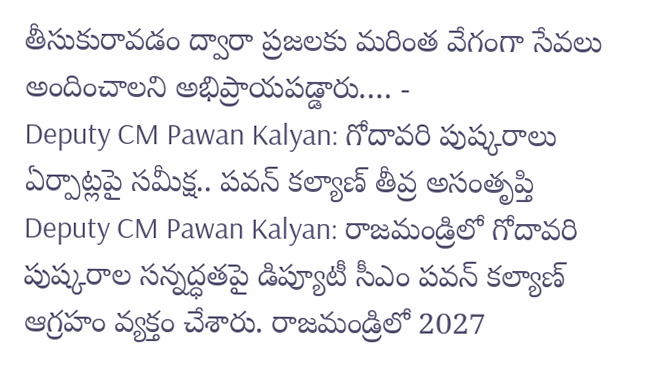తీసుకురావడం ద్వారా ప్రజలకు మరింత వేగంగా సేవలు అందించాలని అభిప్రాయపడ్డారు.… -
Deputy CM Pawan Kalyan: గోదావరి పుష్కరాలు ఏర్పాట్లపై సమీక్ష.. పవన్ కల్యాణ్ తీవ్ర అసంతృప్తి
Deputy CM Pawan Kalyan: రాజమండ్రిలో గోదావరి పుష్కరాల సన్నద్ధతపై డిప్యూటీ సీఎం పవన్ కల్యాణ్ ఆగ్రహం వ్యక్తం చేశారు. రాజమండ్రిలో 2027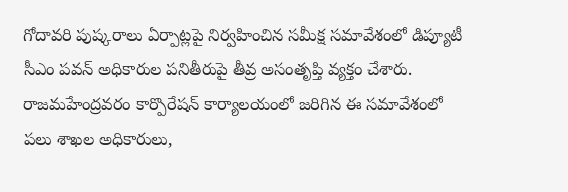గోదావరి పుష్కరాలు ఏర్పాట్లపై నిర్వహించిన సమీక్ష సమావేశంలో డిప్యూటీ సీఎం పవన్ అధికారుల పనితీరుపై తీవ్ర అసంతృప్తి వ్యక్తం చేశారు. రాజమహేంద్రవరం కార్పొరేషన్ కార్యాలయంలో జరిగిన ఈ సమావేశంలో పలు శాఖల అధికారులు,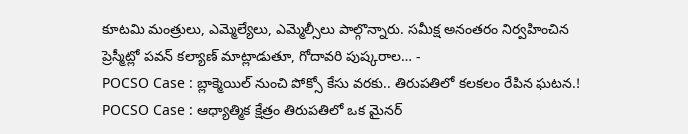కూటమి మంత్రులు, ఎమ్మెల్యేలు, ఎమ్మెల్సీలు పాల్గొన్నారు. సమీక్ష అనంతరం నిర్వహించిన ప్రెస్మీట్లో పవన్ కల్యాణ్ మాట్లాడుతూ, గోదావరి పుష్కరాల… -
POCSO Case : బ్లాక్మెయిల్ నుంచి పోక్సో కేసు వరకు.. తిరుపతిలో కలకలం రేపిన ఘటన.!
POCSO Case : ఆధ్యాత్మిక క్షేత్రం తిరుపతిలో ఒక మైనర్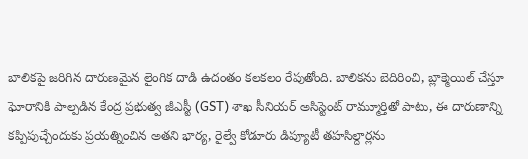బాలికపై జరిగిన దారుణమైన లైంగిక దాడి ఉదంతం కలకలం రేపుతోంది. బాలికను బెదిరించి, బ్లాక్మెయిల్ చేస్తూ ఘోరానికి పాల్పడిన కేంద్ర ప్రభుత్వ జీఎస్టీ (GST) శాఖ సీనియర్ అసిస్టెంట్ రామ్మూర్తితో పాటు, ఈ దారుణాన్ని కప్పిపుచ్చేందుకు ప్రయత్నించిన అతని భార్య, రైల్వే కోడూరు డిప్యూటీ తహసిల్దార్లను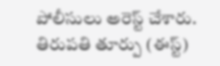పోలీసులు అరెస్ట్ చేశారు. తిరుపతి తూర్పు (ఈస్ట్)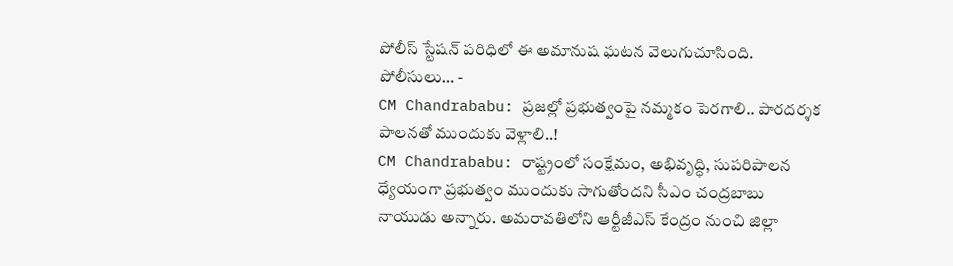పోలీస్ స్టేషన్ పరిధిలో ఈ అమానుష ఘటన వెలుగుచూసింది. పోలీసులు… -
CM Chandrababu: ప్రజల్లో ప్రభుత్వంపై నమ్మకం పెరగాలి.. పారదర్శక పాలనతో ముందుకు వెళ్లాలి..!
CM Chandrababu: రాష్ట్రంలో సంక్షేమం, అభివృద్ధి, సుపరిపాలన ధ్యేయంగా ప్రభుత్వం ముందుకు సాగుతోందని సీఎం చంద్రబాబు నాయుడు అన్నారు. అమరావతిలోని ఆర్టీజీఎస్ కేంద్రం నుంచి జిల్లా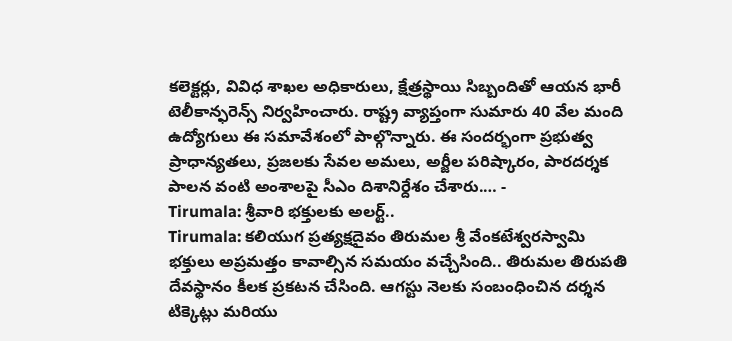కలెక్టర్లు, వివిధ శాఖల అధికారులు, క్షేత్రస్థాయి సిబ్బందితో ఆయన భారీ టెలీకాన్ఫరెన్స్ నిర్వహించారు. రాష్ట్ర వ్యాప్తంగా సుమారు 40 వేల మంది ఉద్యోగులు ఈ సమావేశంలో పాల్గొన్నారు. ఈ సందర్భంగా ప్రభుత్వ ప్రాధాన్యతలు, ప్రజలకు సేవల అమలు, అర్జీల పరిష్కారం, పారదర్శక పాలన వంటి అంశాలపై సీఎం దిశానిర్దేశం చేశారు.… -
Tirumala: శ్రీవారి భక్తులకు అలర్ట్..
Tirumala: కలియుగ ప్రత్యక్షదైవం తిరుమల శ్రీ వేంకటేశ్వరస్వామి భక్తులు అప్రమత్తం కావాల్సిన సమయం వచ్చేసింది.. తిరుమల తిరుపతి దేవస్థానం కీలక ప్రకటన చేసింది. ఆగస్టు నెలకు సంబంధించిన దర్శన టిక్కెట్లు మరియు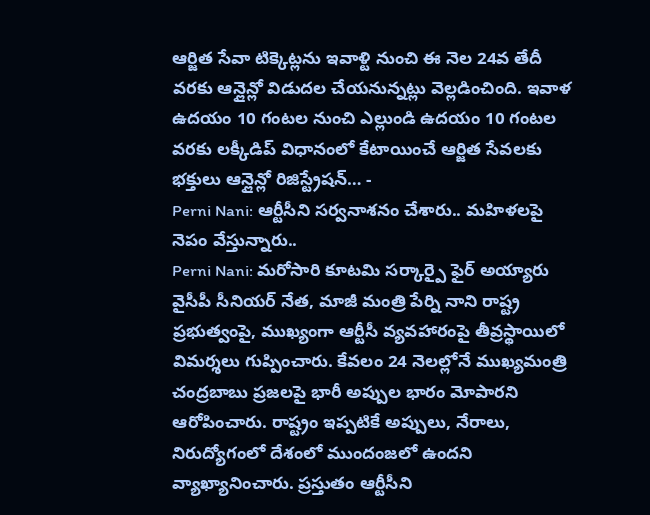ఆర్జిత సేవా టిక్కెట్లను ఇవాళ్టి నుంచి ఈ నెల 24వ తేదీ వరకు ఆన్లైన్లో విడుదల చేయనున్నట్లు వెల్లడించింది. ఇవాళ ఉదయం 10 గంటల నుంచి ఎల్లుండి ఉదయం 10 గంటల వరకు లక్కీడిప్ విధానంలో కేటాయించే ఆర్జిత సేవలకు భక్తులు ఆన్లైన్లో రిజిస్ట్రేషన్… -
Perni Nani: ఆర్టీసీని సర్వనాశనం చేశారు.. మహిళలపై నెపం వేస్తున్నారు..
Perni Nani: మరోసారి కూటమి సర్కార్పై ఫైర్ అయ్యారు వైసీపీ సీనియర్ నేత, మాజీ మంత్రి పేర్ని నాని రాష్ట్ర ప్రభుత్వంపై, ముఖ్యంగా ఆర్టీసీ వ్యవహారంపై తీవ్రస్థాయిలో విమర్శలు గుప్పించారు. కేవలం 24 నెలల్లోనే ముఖ్యమంత్రి చంద్రబాబు ప్రజలపై భారీ అప్పుల భారం మోపారని ఆరోపించారు. రాష్ట్రం ఇప్పటికే అప్పులు, నేరాలు, నిరుద్యోగంలో దేశంలో ముందంజలో ఉందని వ్యాఖ్యానించారు. ప్రస్తుతం ఆర్టీసీని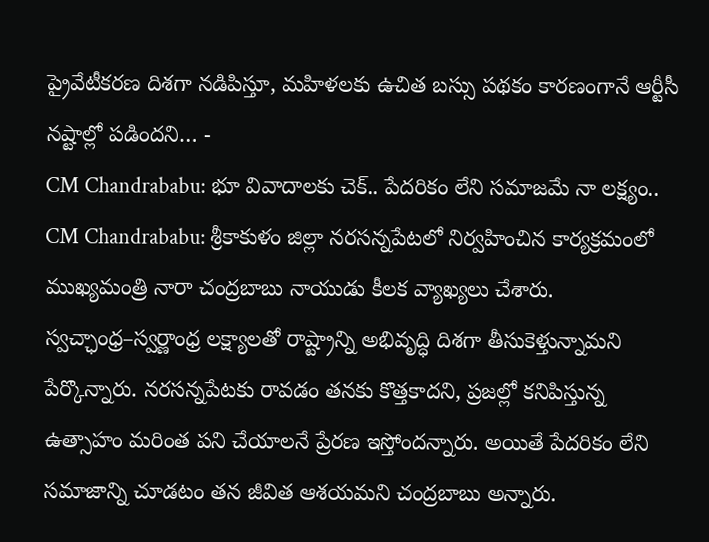ప్రైవేటీకరణ దిశగా నడిపిస్తూ, మహిళలకు ఉచిత బస్సు పథకం కారణంగానే ఆర్టీసీ నష్టాల్లో పడిందని… -
CM Chandrababu: భూ వివాదాలకు చెక్.. పేదరికం లేని సమాజమే నా లక్ష్యం..
CM Chandrababu: శ్రీకాకుళం జిల్లా నరసన్నపేటలో నిర్వహించిన కార్యక్రమంలో ముఖ్యమంత్రి నారా చంద్రబాబు నాయుడు కీలక వ్యాఖ్యలు చేశారు. స్వచ్ఛాంధ్ర–స్వర్ణాంధ్ర లక్ష్యాలతో రాష్ట్రాన్ని అభివృద్ధి దిశగా తీసుకెళ్తున్నామని పేర్కొన్నారు. నరసన్నపేటకు రావడం తనకు కొత్తకాదని, ప్రజల్లో కనిపిస్తున్న ఉత్సాహం మరింత పని చేయాలనే ప్రేరణ ఇస్తోందన్నారు. అయితే పేదరికం లేని సమాజాన్ని చూడటం తన జీవిత ఆశయమని చంద్రబాబు అన్నారు.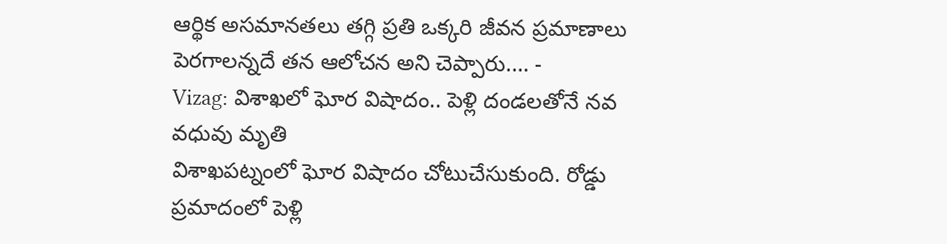ఆర్థిక అసమానతలు తగ్గి ప్రతి ఒక్కరి జీవన ప్రమాణాలు పెరగాలన్నదే తన ఆలోచన అని చెప్పారు.… -
Vizag: విశాఖలో ఘోర విషాదం.. పెళ్లి దండలతోనే నవ వధువు మృతి
విశాఖపట్నంలో ఘోర విషాదం చోటుచేసుకుంది. రోడ్డు ప్రమాదంలో పెళ్లి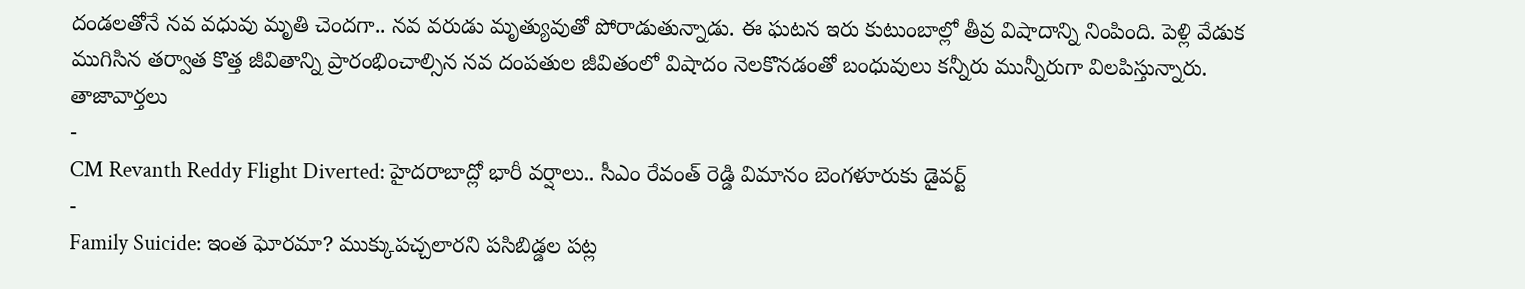దండలతోనే నవ వధువు మృతి చెందగా.. నవ వరుడు మృత్యువుతో పోరాడుతున్నాడు. ఈ ఘటన ఇరు కుటుంబాల్లో తీవ్ర విషాదాన్ని నింపింది. పెళ్లి వేడుక ముగిసిన తర్వాత కొత్త జీవితాన్ని ప్రారంభించాల్సిన నవ దంపతుల జీవితంలో విషాదం నెలకొనడంతో బంధువులు కన్నీరు మున్నీరుగా విలపిస్తున్నారు.
తాజావార్తలు
-
CM Revanth Reddy Flight Diverted: హైదరాబాద్లో భారీ వర్షాలు.. సీఎం రేవంత్ రెడ్డి విమానం బెంగళూరుకు డైవర్ట్
-
Family Suicide: ఇంత ఘోరమా? ముక్కుపచ్చలారని పసిబిడ్డల పట్ల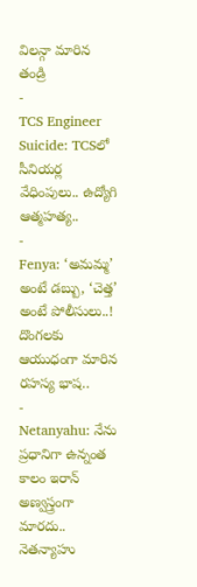విలన్గా మారిన తండ్రి
-
TCS Engineer Suicide: TCSలో సీనియర్ల వేధింపులు.. ఉద్యోగి ఆత్మహత్య..
-
Fenya: ‘అమమ్మ’ అంటే డబ్బు, ‘చెత్త’ అంటే పోలీసులు..! దొంగలకు ఆయుధంగా మారిన రహస్య భాష..
-
Netanyahu: నేను ప్రధానిగా ఉన్నంత కాలం ఇరాన్ అణ్వస్త్రంగా మారదు.. నెతన్యాహు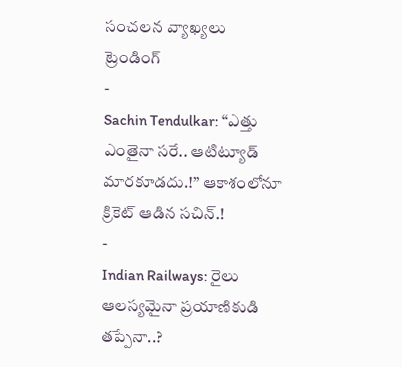సంచలన వ్యాఖ్యలు
ట్రెండింగ్
-
Sachin Tendulkar: “ఎత్తు ఎంతైనా సరే.. ఆటిట్యూడ్ మారకూడదు.!” ఆకాశంలోనూ క్రికెట్ ఆడిన సచిన్.!
-
Indian Railways: రైలు ఆలస్యమైనా ప్రయాణికుడి తప్పేనా..?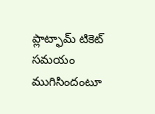ప్లాట్ఫామ్ టికెట్ సమయం ముగిసిందంటూ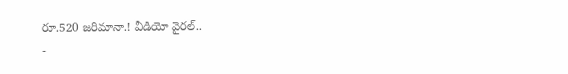రూ.520 జరిమానా.! వీడియో వైరల్..
-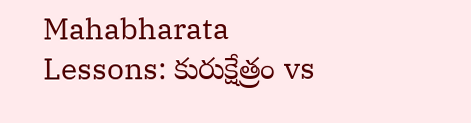Mahabharata Lessons: కురుక్షేత్రం vs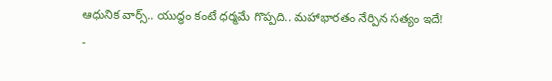ఆధునిక వార్స్.. యుద్ధం కంటే ధర్మమే గొప్పది.. మహాభారతం నేర్పిన సత్యం ఇదే!
-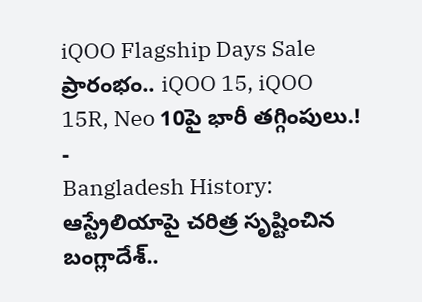iQOO Flagship Days Sale ప్రారంభం.. iQOO 15, iQOO 15R, Neo 10పై భారీ తగ్గింపులు.!
-
Bangladesh History: ఆస్ట్రేలియాపై చరిత్ర సృష్టించిన బంగ్లాదేశ్..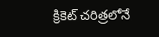క్రికెట్ చరిత్రలోనే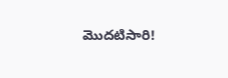మొదటిసారి!